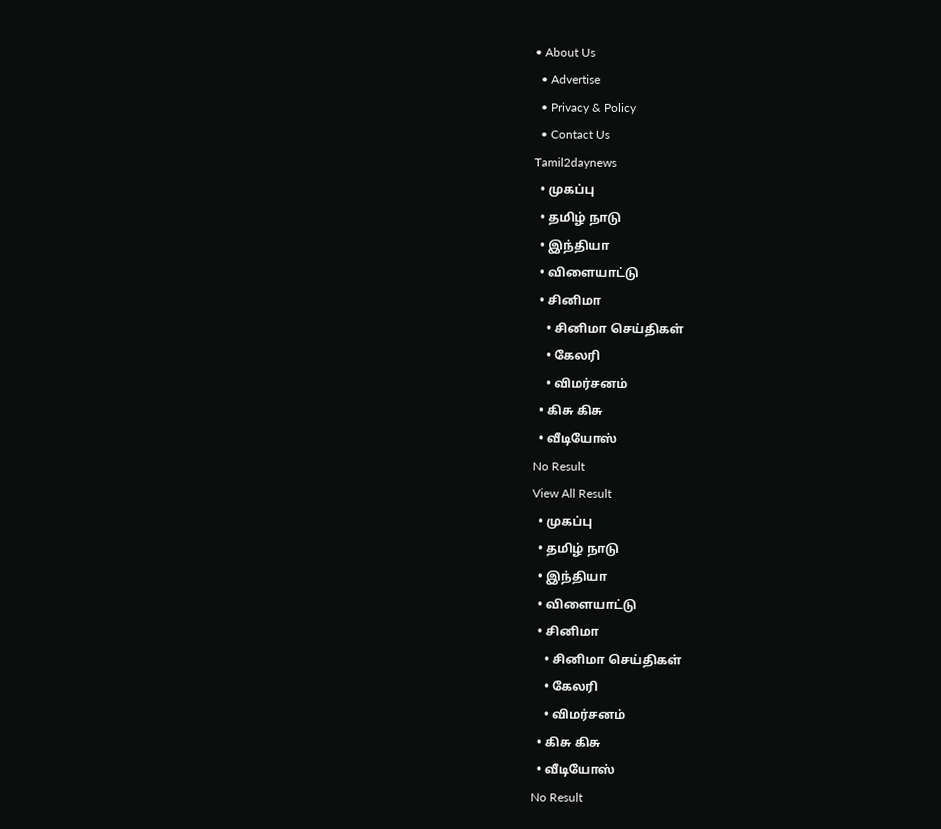• About Us
  • Advertise
  • Privacy & Policy
  • Contact Us
Tamil2daynews
  • முகப்பு
  • தமிழ் நாடு
  • இந்தியா
  • விளையாட்டு
  • சினிமா
    • சினிமா செய்திகள்
    • கேலரி
    • விமர்சனம்
  • கிசு கிசு
  • வீடியோஸ்
No Result
View All Result
  • முகப்பு
  • தமிழ் நாடு
  • இந்தியா
  • விளையாட்டு
  • சினிமா
    • சினிமா செய்திகள்
    • கேலரி
    • விமர்சனம்
  • கிசு கிசு
  • வீடியோஸ்
No Result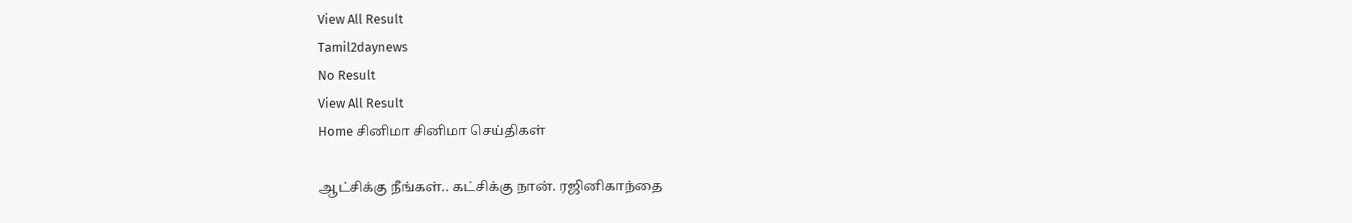View All Result
Tamil2daynews
No Result
View All Result
Home சினிமா சினிமா செய்திகள்

ஆட்சிக்கு நீங்கள்.. கட்சிக்கு நான். ரஜினிகாந்தை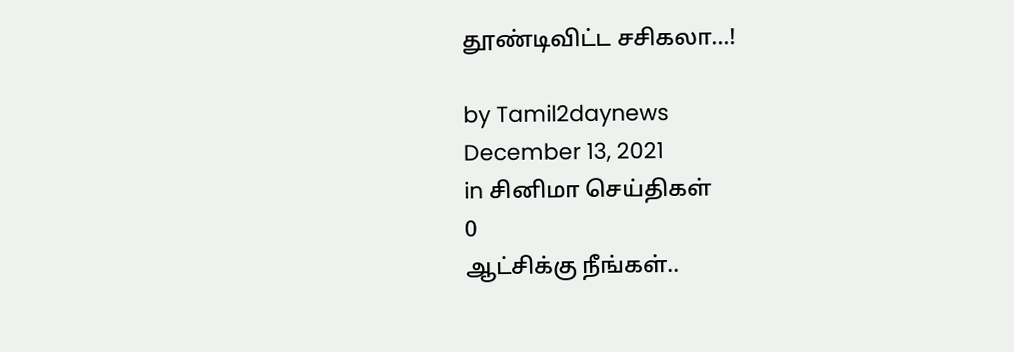தூண்டிவிட்ட சசிகலா…!

by Tamil2daynews
December 13, 2021
in சினிமா செய்திகள்
0
ஆட்சிக்கு நீங்கள்..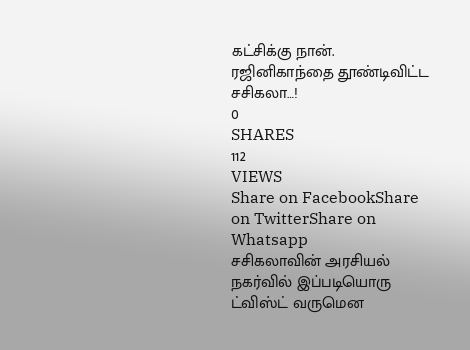கட்சிக்கு நான். ரஜினிகாந்தை தூண்டிவிட்ட சசிகலா…!
0
SHARES
112
VIEWS
Share on FacebookShare on TwitterShare on Whatsapp
சசிகலாவின் அரசியல் நகர்வில் இப்படியொரு ட்விஸ்ட் வருமென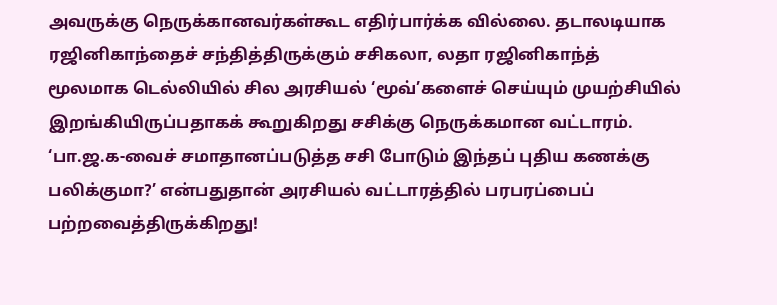அவருக்கு நெருக்கானவர்கள்கூட எதிர்பார்க்க வில்லை. தடாலடியாக ரஜினிகாந்தைச் சந்தித்திருக்கும் சசிகலா, லதா ரஜினிகாந்த் மூலமாக டெல்லியில் சில அரசியல் ‘மூவ்’களைச் செய்யும் முயற்சியில் இறங்கியிருப்பதாகக் கூறுகிறது சசிக்கு நெருக்கமான வட்டாரம். ‘பா.ஜ.க-வைச் சமாதானப்படுத்த சசி போடும் இந்தப் புதிய கணக்கு பலிக்குமா?’ என்பதுதான் அரசியல் வட்டாரத்தில் பரபரப்பைப் பற்றவைத்திருக்கிறது!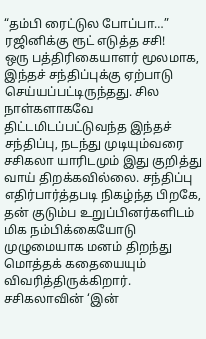“தம்பி ரைட்டுல போப்பா…” ரஜினிக்கு ரூட் எடுத்த சசி!
ஒரு பத்திரிகையாளர் மூலமாக, இந்தச் சந்திப்புக்கு ஏற்பாடு செய்யப்பட்டிருந்தது. சில நாள்களாகவே திட்டமிடப்பட்டுவந்த இந்தச் சந்திப்பு, நடந்து முடியும்வரை சசிகலா யாரிடமும் இது குறித்து வாய் திறக்கவில்லை. சந்திப்பு எதிர்பார்த்தபடி நிகழ்ந்த பிறகே, தன் குடும்ப உறுப்பினர்களிடம் மிக நம்பிக்கையோடு முழுமையாக மனம் திறந்து மொத்தக் கதையையும் விவரித்திருக்கிறார். சசிகலாவின் ‘இன்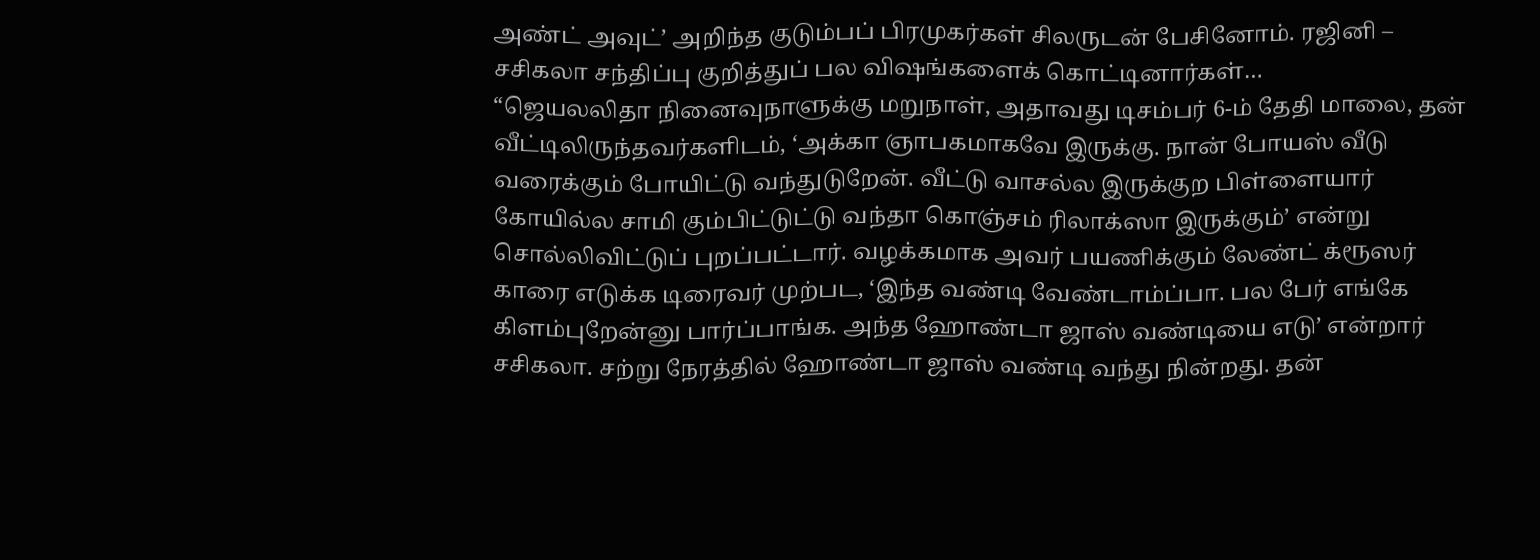அண்ட் அவுட்’ அறிந்த குடும்பப் பிரமுகர்கள் சிலருடன் பேசினோம். ரஜினி – சசிகலா சந்திப்பு குறித்துப் பல விஷங்களைக் கொட்டினார்கள்…
“ஜெயலலிதா நினைவுநாளுக்கு மறுநாள், அதாவது டிசம்பர் 6-ம் தேதி மாலை, தன் வீட்டிலிருந்தவர்களிடம், ‘அக்கா ஞாபகமாகவே இருக்கு. நான் போயஸ் வீடு வரைக்கும் போயிட்டு வந்துடுறேன். வீட்டு வாசல்ல இருக்குற பிள்ளையார் கோயில்ல சாமி கும்பிட்டுட்டு வந்தா கொஞ்சம் ரிலாக்ஸா இருக்கும்’ என்று சொல்லிவிட்டுப் புறப்பட்டார். வழக்கமாக அவர் பயணிக்கும் லேண்ட் க்ரூஸர் காரை எடுக்க டிரைவர் முற்பட, ‘இந்த வண்டி வேண்டாம்ப்பா. பல பேர் எங்கே கிளம்புறேன்னு பார்ப்பாங்க. அந்த ஹோண்டா ஜாஸ் வண்டியை எடு’ என்றார் சசிகலா. சற்று நேரத்தில் ஹோண்டா ஜாஸ் வண்டி வந்து நின்றது. தன்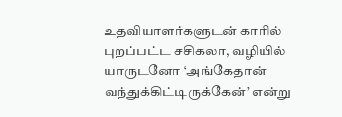உதவியாளர்களுடன் காரில் புறப்பட்ட சசிகலா, வழியில் யாருடனோ ‘அங்கேதான் வந்துக்கிட்டிருக்கேன்’ என்று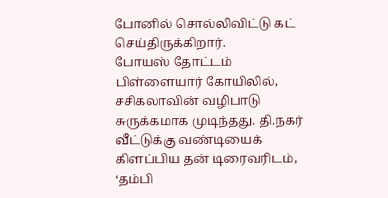போனில் சொல்லிவிட்டு கட் செய்திருக்கிறார்.
போயஸ் தோட்டம் பிள்ளையார் கோயிலில், சசிகலாவின் வழிபாடு சுருக்கமாக முடிந்தது. தி.நகர் வீட்டுக்கு வண்டியைக் கிளப்பிய தன் டிரைவரிடம், ‘தம்பி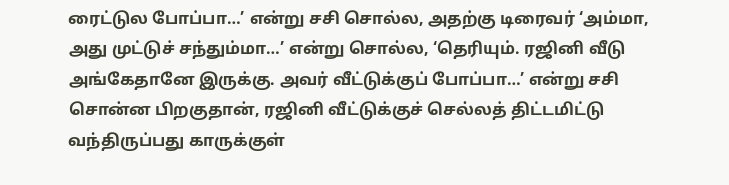ரைட்டுல போப்பா…’ என்று சசி சொல்ல, அதற்கு டிரைவர் ‘அம்மா, அது முட்டுச் சந்தும்மா…’ என்று சொல்ல, ‘தெரியும். ரஜினி வீடு அங்கேதானே இருக்கு. அவர் வீட்டுக்குப் போப்பா…’ என்று சசி சொன்ன பிறகுதான், ரஜினி வீட்டுக்குச் செல்லத் திட்டமிட்டு வந்திருப்பது காருக்குள்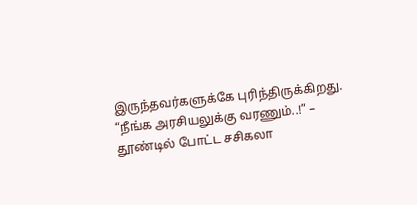இருந்தவர்களுக்கே புரிந்திருக்கிறது.
“நீங்க அரசியலுக்கு வரணும்..!” – தூண்டில் போட்ட சசிகலா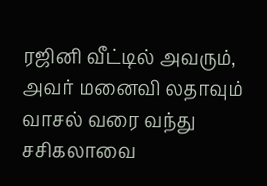ரஜினி வீட்டில் அவரும், அவர் மனைவி லதாவும் வாசல் வரை வந்து சசிகலாவை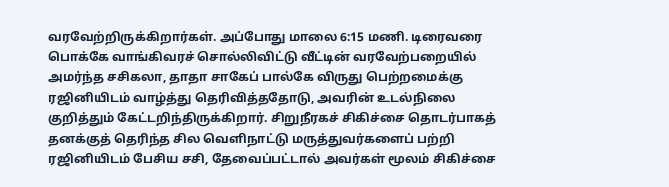வரவேற்றிருக்கிறார்கள். அப்போது மாலை 6:15 மணி. டிரைவரை பொக்கே வாங்கிவரச் சொல்லிவிட்டு வீட்டின் வரவேற்பறையில் அமர்ந்த சசிகலா, தாதா சாகேப் பால்கே விருது பெற்றமைக்கு ரஜினியிடம் வாழ்த்து தெரிவித்ததோடு, அவரின் உடல்நிலை குறித்தும் கேட்டறிந்திருக்கிறார். சிறுநீரகச் சிகிச்சை தொடர்பாகத் தனக்குத் தெரிந்த சில வெளிநாட்டு மருத்துவர்களைப் பற்றி ரஜினியிடம் பேசிய சசி, தேவைப்பட்டால் அவர்கள் மூலம் சிகிச்சை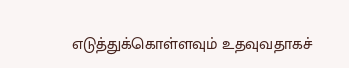எடுத்துக்கொள்ளவும் உதவுவதாகச்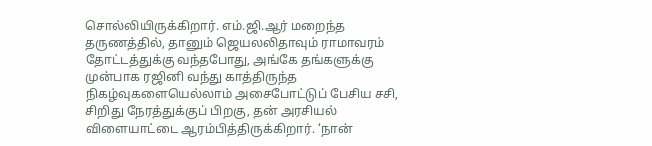சொல்லியிருக்கிறார். எம்.ஜி.ஆர் மறைந்த தருணத்தில், தானும் ஜெயலலிதாவும் ராமாவரம் தோட்டத்துக்கு வந்தபோது, அங்கே தங்களுக்கு முன்பாக ரஜினி வந்து காத்திருந்த நிகழ்வுகளையெல்லாம் அசைபோட்டுப் பேசிய சசி, சிறிது நேரத்துக்குப் பிறகு, தன் அரசியல் விளையாட்டை ஆரம்பித்திருக்கிறார். ‘நான்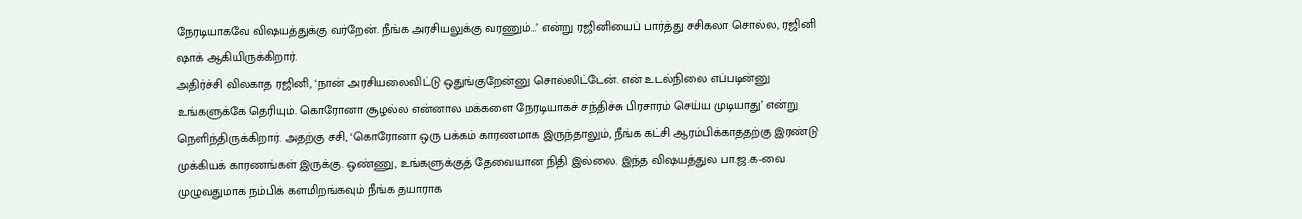நேரடியாகவே விஷயத்துக்கு வர்றேன். நீங்க அரசியலுக்கு வரணும்…’ என்று ரஜினியைப் பார்த்து சசிகலா சொல்ல, ரஜினி ஷாக் ஆகியிருக்கிறார்.
அதிர்ச்சி விலகாத ரஜினி, ‘நான் அரசியலைவிட்டு ஒதுங்குறேன்னு சொல்லிட்டேன். என் உடல்நிலை எப்படின்னு உங்களுக்கே தெரியும். கொரோனா சூழல்ல என்னால மக்களை நேரடியாகச் சந்திச்சு பிரசாரம் செய்ய முடியாது’ என்று நெளிந்திருக்கிறார். அதற்கு சசி, ‘கொரோனா ஒரு பக்கம் காரணமாக இருந்தாலும், நீங்க கட்சி ஆரம்பிக்காததற்கு இரண்டு முக்கியக் காரணங்கள் இருக்கு. ஒண்ணு, உங்களுக்குத் தேவையான நிதி இல்லை. இந்த விஷயத்துல பா.ஜ.க-வை முழுவதுமாக நம்பிக் களமிறங்கவும் நீங்க தயாராக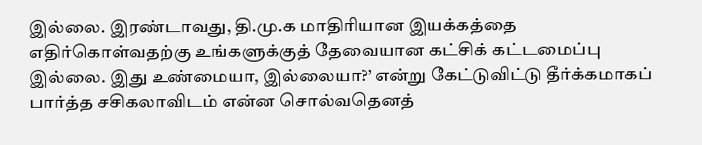இல்லை. இரண்டாவது, தி.மு.க மாதிரியான இயக்கத்தை எதிர்கொள்வதற்கு உங்களுக்குத் தேவையான கட்சிக் கட்டமைப்பு இல்லை. இது உண்மையா, இல்லையா?’ என்று கேட்டுவிட்டு தீர்க்கமாகப் பார்த்த சசிகலாவிடம் என்ன சொல்வதெனத்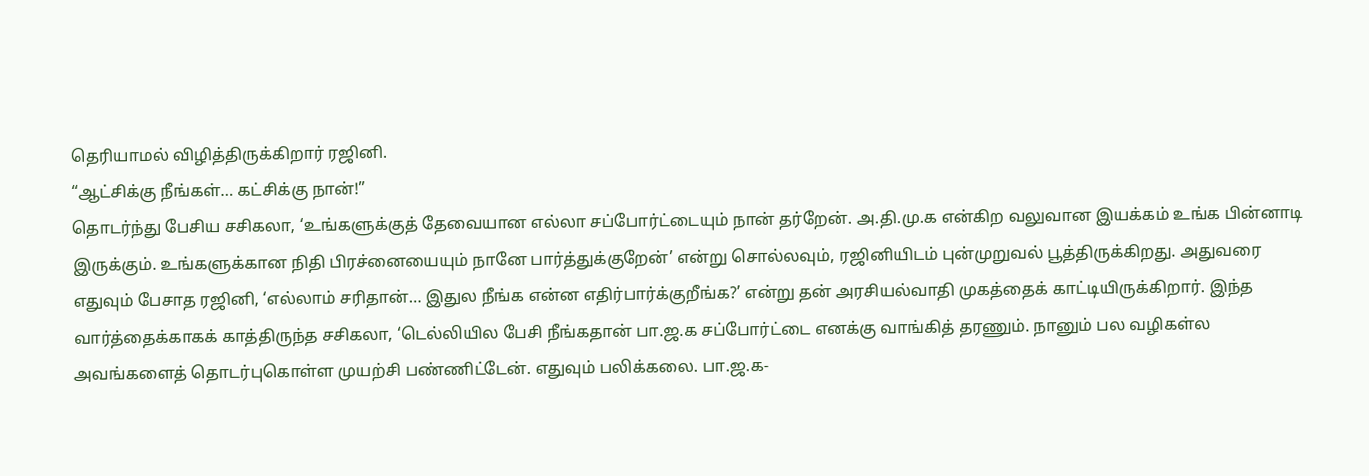தெரியாமல் விழித்திருக்கிறார் ரஜினி.
“ஆட்சிக்கு நீங்கள்… கட்சிக்கு நான்!”
தொடர்ந்து பேசிய சசிகலா, ‘உங்களுக்குத் தேவையான எல்லா சப்போர்ட்டையும் நான் தர்றேன். அ.தி.மு.க என்கிற வலுவான இயக்கம் உங்க பின்னாடி இருக்கும். உங்களுக்கான நிதி பிரச்னையையும் நானே பார்த்துக்குறேன்’ என்று சொல்லவும், ரஜினியிடம் புன்முறுவல் பூத்திருக்கிறது. அதுவரை எதுவும் பேசாத ரஜினி, ‘எல்லாம் சரிதான்… இதுல நீங்க என்ன எதிர்பார்க்குறீங்க?’ என்று தன் அரசியல்வாதி முகத்தைக் காட்டியிருக்கிறார். இந்த வார்த்தைக்காகக் காத்திருந்த சசிகலா, ‘டெல்லியில பேசி நீங்கதான் பா.ஜ.க சப்போர்ட்டை எனக்கு வாங்கித் தரணும். நானும் பல வழிகள்ல அவங்களைத் தொடர்புகொள்ள முயற்சி பண்ணிட்டேன். எதுவும் பலிக்கலை. பா.ஜ.க-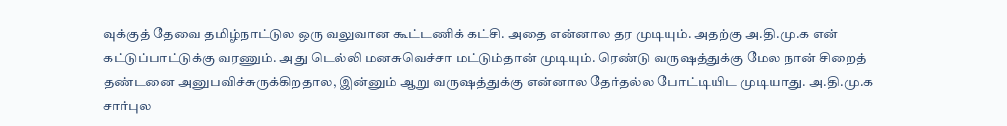வுக்குத் தேவை தமிழ்நாட்டுல ஒரு வலுவான கூட்டணிக் கட்சி. அதை என்னால தர முடியும். அதற்கு அ.தி.மு.க என் கட்டுப்பாட்டுக்கு வரணும். அது டெல்லி மனசுவெச்சா மட்டும்தான் முடியும். ரெண்டு வருஷத்துக்கு மேல நான் சிறைத் தண்டனை அனுபவிச்சுருக்கிறதால, இன்னும் ஆறு வருஷத்துக்கு என்னால தேர்தல்ல போட்டியிட முடியாது. அ.தி.மு.க சார்புல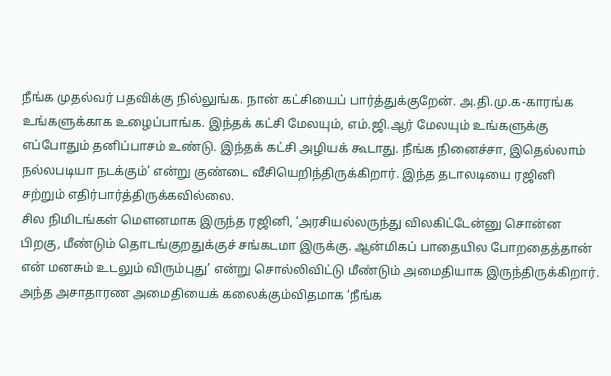நீங்க முதல்வர் பதவிக்கு நில்லுங்க. நான் கட்சியைப் பார்த்துக்குறேன். அ.தி.மு.க-காரங்க உங்களுக்காக உழைப்பாங்க. இந்தக் கட்சி மேலயும், எம்.ஜி.ஆர் மேலயும் உங்களுக்கு எப்போதும் தனிப்பாசம் உண்டு. இந்தக் கட்சி அழியக் கூடாது. நீங்க நினைச்சா, இதெல்லாம் நல்லபடியா நடக்கும்’ என்று குண்டை வீசியெறிந்திருக்கிறார். இந்த தடாலடியை ரஜினி சற்றும் எதிர்பார்த்திருக்கவில்லை.
சில நிமிடங்கள் மெளனமாக இருந்த ரஜினி, ‘அரசியல்லருந்து விலகிட்டேன்னு சொன்ன பிறகு, மீண்டும் தொடங்குறதுக்குச் சங்கடமா இருக்கு. ஆன்மிகப் பாதையில போறதைத்தான் என் மனசும் உடலும் விரும்புது’ என்று சொல்லிவிட்டு மீண்டும் அமைதியாக இருந்திருக்கிறார். அந்த அசாதாரண அமைதியைக் கலைக்கும்விதமாக ‘நீங்க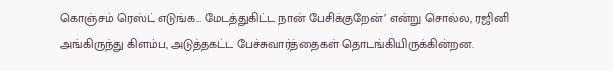கொஞ்சம் ரெஸ்ட் எடுங்க… மேடத்துகிட்ட நான் பேசிக்குறேன்’ என்று சொல்ல, ரஜினி அங்கிருந்து கிளம்ப, அடுத்தகட்ட பேச்சுவார்த்தைகள் தொடங்கியிருக்கின்றன.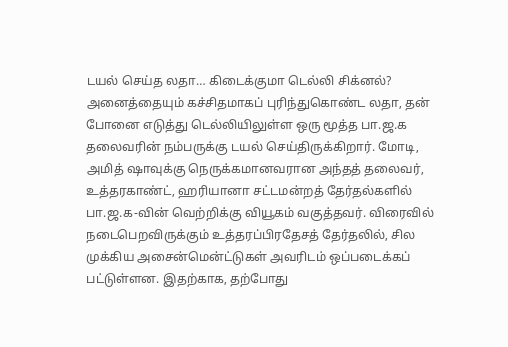டயல் செய்த லதா… கிடைக்குமா டெல்லி சிக்னல்?
அனைத்தையும் கச்சிதமாகப் புரிந்துகொண்ட லதா, தன் போனை எடுத்து டெல்லியிலுள்ள ஒரு மூத்த பா.ஜ.க தலைவரின் நம்பருக்கு டயல் செய்திருக்கிறார். மோடி, அமித் ஷாவுக்கு நெருக்கமானவரான அந்தத் தலைவர், உத்தரகாண்ட், ஹரியானா சட்டமன்றத் தேர்தல்களில் பா.ஜ.க-வின் வெற்றிக்கு வியூகம் வகுத்தவர். விரைவில் நடைபெறவிருக்கும் உத்தரப்பிரதேசத் தேர்தலில், சில முக்கிய அசைன்மென்ட்டுகள் அவரிடம் ஒப்படைக்கப் பட்டுள்ளன. இதற்காக, தற்போது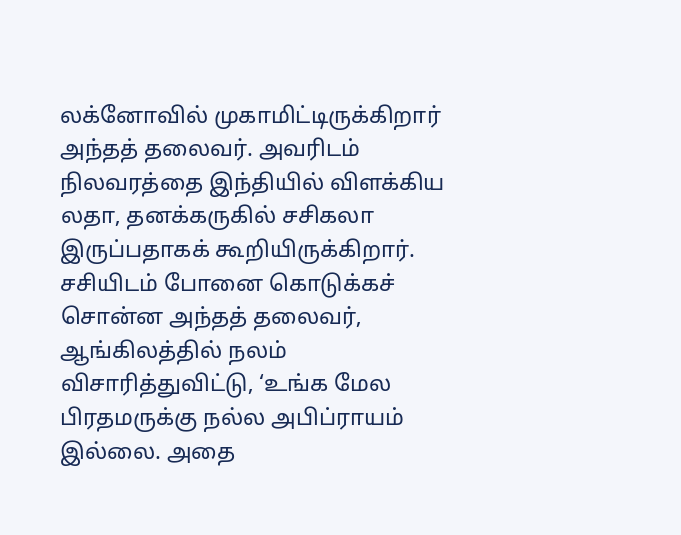லக்னோவில் முகாமிட்டிருக்கிறார் அந்தத் தலைவர். அவரிடம் நிலவரத்தை இந்தியில் விளக்கிய லதா, தனக்கருகில் சசிகலா இருப்பதாகக் கூறியிருக்கிறார். சசியிடம் போனை கொடுக்கச் சொன்ன அந்தத் தலைவர், ஆங்கிலத்தில் நலம் விசாரித்துவிட்டு, ‘உங்க மேல பிரதமருக்கு நல்ல அபிப்ராயம் இல்லை. அதை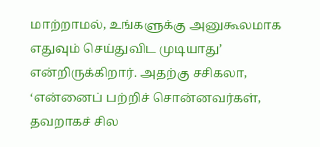மாற்றாமல், உங்களுக்கு அனுகூலமாக எதுவும் செய்துவிட முடியாது’ என்றிருக்கிறார். அதற்கு சசிகலா, ‘என்னைப் பற்றிச் சொன்னவர்கள், தவறாகச் சில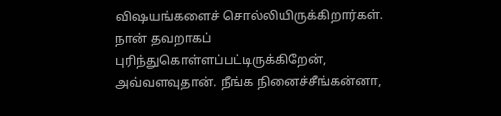விஷயங்களைச் சொல்லியிருக்கிறார்கள். நான் தவறாகப் புரிந்துகொள்ளப்பட்டிருக்கிறேன், அவ்வளவுதான். நீங்க நினைச்சீங்கன்னா,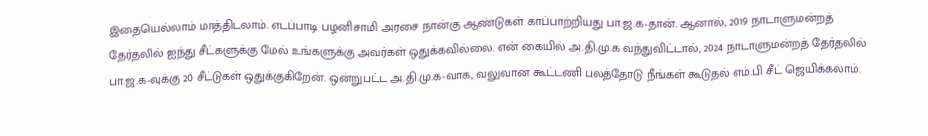இதையெல்லாம் மாத்திடலாம். எடப்பாடி பழனிசாமி அரசை நான்கு ஆண்டுகள் காப்பாற்றியது பா.ஜ.க-தான். ஆனால், 2019 நாடாளுமன்றத் தேர்தலில் ஐந்து சீட்களுக்கு மேல் உங்களுக்கு அவர்கள் ஒதுக்கவில்லை. என் கையில் அ.தி.மு.க வந்துவிட்டால், 2024 நாடாளுமன்றத் தேர்தலில் பா.ஜ.க-வுக்கு 20 சீட்டுகள் ஒதுக்குகிறேன். ஒன்றுபட்ட அ.தி.மு.க-வாக, வலுவான கூட்டணி பலத்தோடு நீங்கள் கூடுதல் எம்.பி சீட் ஜெயிக்கலாம்.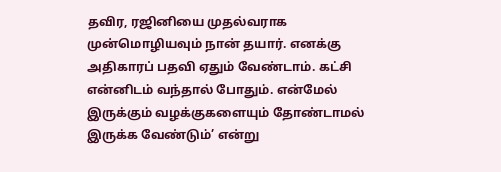தவிர, ரஜினியை முதல்வராக முன்மொழியவும் நான் தயார். எனக்கு அதிகாரப் பதவி ஏதும் வேண்டாம். கட்சி என்னிடம் வந்தால் போதும். என்மேல் இருக்கும் வழக்குகளையும் தோண்டாமல் இருக்க வேண்டும்’ என்று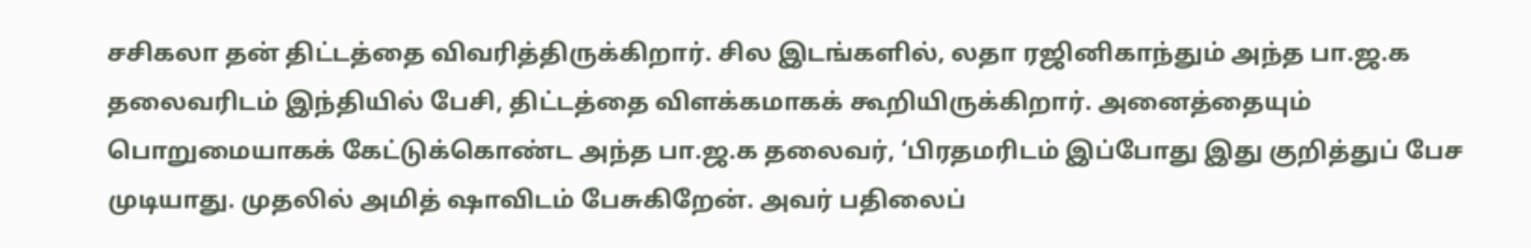சசிகலா தன் திட்டத்தை விவரித்திருக்கிறார். சில இடங்களில், லதா ரஜினிகாந்தும் அந்த பா.ஜ.க தலைவரிடம் இந்தியில் பேசி, திட்டத்தை விளக்கமாகக் கூறியிருக்கிறார். அனைத்தையும் பொறுமையாகக் கேட்டுக்கொண்ட அந்த பா.ஜ.க தலைவர், ‘பிரதமரிடம் இப்போது இது குறித்துப் பேச முடியாது. முதலில் அமித் ஷாவிடம் பேசுகிறேன். அவர் பதிலைப்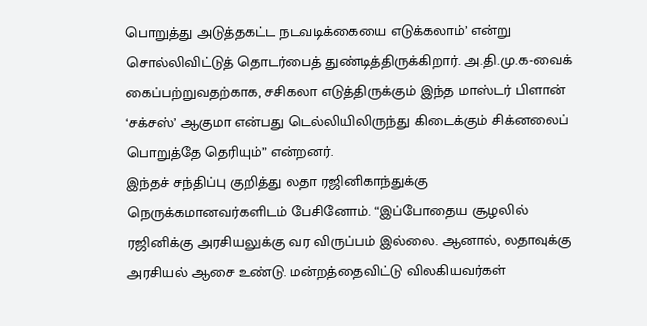பொறுத்து அடுத்தகட்ட நடவடிக்கையை எடுக்கலாம்’ என்று சொல்லிவிட்டுத் தொடர்பைத் துண்டித்திருக்கிறார். அ.தி.மு.க-வைக் கைப்பற்றுவதற்காக, சசிகலா எடுத்திருக்கும் இந்த மாஸ்டர் பிளான் ‘சக்சஸ்’ ஆகுமா என்பது டெல்லியிலிருந்து கிடைக்கும் சிக்னலைப் பொறுத்தே தெரியும்” என்றனர்.
இந்தச் சந்திப்பு குறித்து லதா ரஜினிகாந்துக்கு நெருக்கமானவர்களிடம் பேசினோம். “இப்போதைய சூழலில் ரஜினிக்கு அரசியலுக்கு வர விருப்பம் இல்லை. ஆனால், லதாவுக்கு அரசியல் ஆசை உண்டு. மன்றத்தைவிட்டு விலகியவர்கள்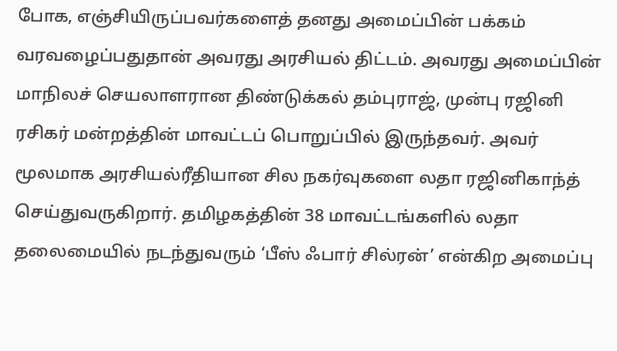போக, எஞ்சியிருப்பவர்களைத் தனது அமைப்பின் பக்கம் வரவழைப்பதுதான் அவரது அரசியல் திட்டம். அவரது அமைப்பின் மாநிலச் செயலாளரான திண்டுக்கல் தம்புராஜ், முன்பு ரஜினி ரசிகர் மன்றத்தின் மாவட்டப் பொறுப்பில் இருந்தவர். அவர் மூலமாக அரசியல்ரீதியான சில நகர்வுகளை லதா ரஜினிகாந்த் செய்துவருகிறார். தமிழகத்தின் 38 மாவட்டங்களில் லதா தலைமையில் நடந்துவரும் ‘பீஸ் ஃபார் சில்ரன்’ என்கிற அமைப்பு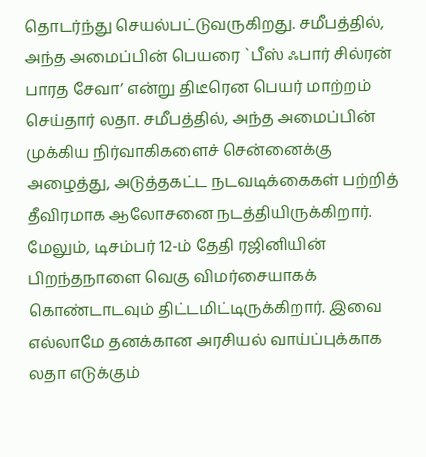தொடர்ந்து செயல்பட்டுவருகிறது. சமீபத்தில், அந்த அமைப்பின் பெயரை `பீஸ் ஃபார் சில்ரன் பாரத சேவா’ என்று திடீரென பெயர் மாற்றம் செய்தார் லதா. சமீபத்தில், அந்த அமைப்பின் முக்கிய நிர்வாகிகளைச் சென்னைக்கு அழைத்து, அடுத்தகட்ட நடவடிக்கைகள் பற்றித் தீவிரமாக ஆலோசனை நடத்தியிருக்கிறார். மேலும், டிசம்பர் 12-ம் தேதி ரஜினியின் பிறந்தநாளை வெகு விமர்சையாகக் கொண்டாடவும் திட்டமிட்டிருக்கிறார். இவை எல்லாமே தனக்கான அரசியல் வாய்ப்புக்காக லதா எடுக்கும்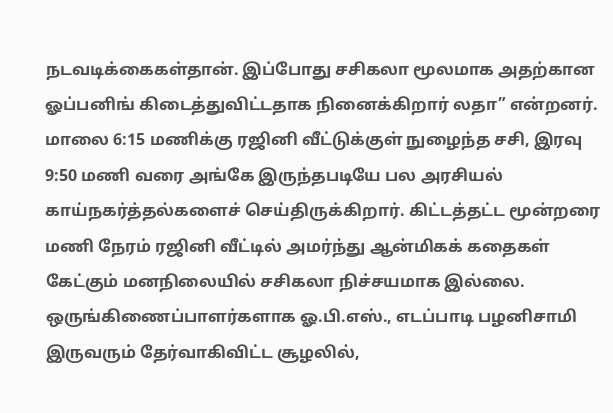நடவடிக்கைகள்தான். இப்போது சசிகலா மூலமாக அதற்கான ஓப்பனிங் கிடைத்துவிட்டதாக நினைக்கிறார் லதா” என்றனர்.
மாலை 6:15 மணிக்கு ரஜினி வீட்டுக்குள் நுழைந்த சசி, இரவு 9:50 மணி வரை அங்கே இருந்தபடியே பல அரசியல் காய்நகர்த்தல்களைச் செய்திருக்கிறார். கிட்டத்தட்ட மூன்றரை மணி நேரம் ரஜினி வீட்டில் அமர்ந்து ஆன்மிகக் கதைகள் கேட்கும் மனநிலையில் சசிகலா நிச்சயமாக இல்லை. ஒருங்கிணைப்பாளர்களாக ஓ.பி.எஸ்., எடப்பாடி பழனிசாமி இருவரும் தேர்வாகிவிட்ட சூழலில்,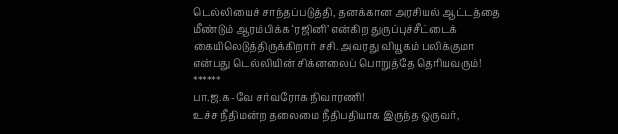டெல்லியைச் சாந்தப்படுத்தி, தனக்கான அரசியல் ஆட்டத்தை மீண்டும் ஆரம்பிக்க ‘ரஜினி’ என்கிற துருப்புச்சீட்டைக் கையிலெடுத்திருக்கிறார் சசி. அவரது வியூகம் பலிக்குமா என்பது டெல்லியின் சிக்னலைப் பொறுத்தே தெரியவரும்!
******
பா.ஜ.க-வே சர்வரோக நிவாரணி!
உச்ச நீதிமன்ற தலைமை நீதிபதியாக இருந்த ஒருவர்,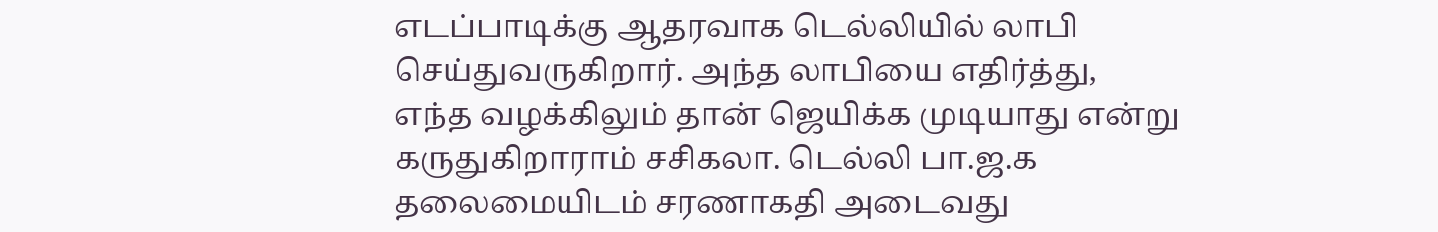எடப்பாடிக்கு ஆதரவாக டெல்லியில் லாபி செய்துவருகிறார். அந்த லாபியை எதிர்த்து, எந்த வழக்கிலும் தான் ஜெயிக்க முடியாது என்று கருதுகிறாராம் சசிகலா. டெல்லி பா.ஜ.க தலைமையிடம் சரணாகதி அடைவது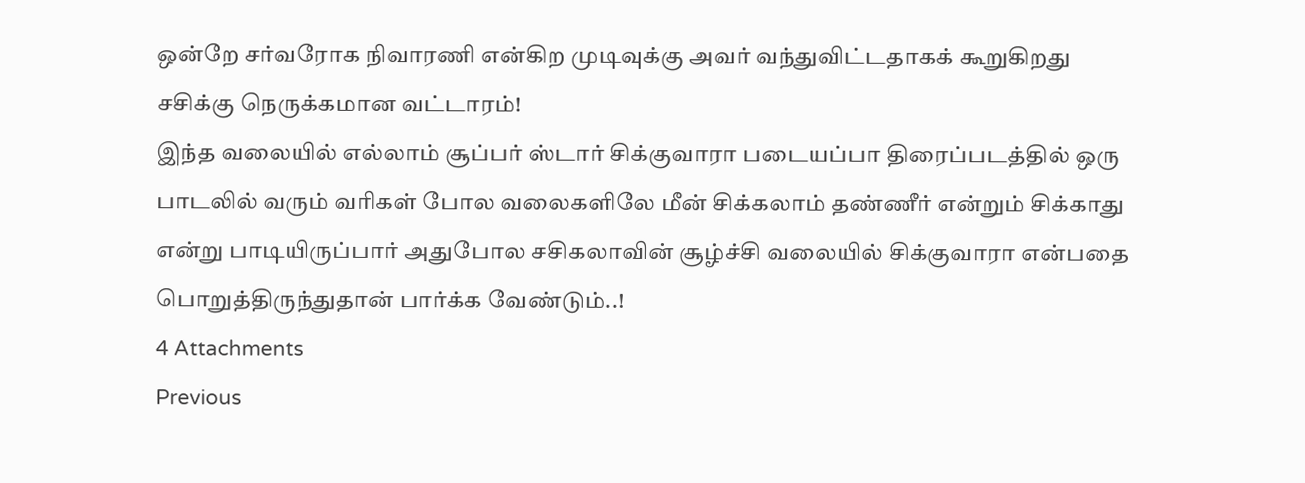ஒன்றே சர்வரோக நிவாரணி என்கிற முடிவுக்கு அவர் வந்துவிட்டதாகக் கூறுகிறது சசிக்கு நெருக்கமான வட்டாரம்!
இந்த வலையில் எல்லாம் சூப்பர் ஸ்டார் சிக்குவாரா படையப்பா திரைப்படத்தில் ஒரு பாடலில் வரும் வரிகள் போல வலைகளிலே மீன் சிக்கலாம் தண்ணீர் என்றும் சிக்காது என்று பாடியிருப்பார் அதுபோல சசிகலாவின் சூழ்ச்சி வலையில் சிக்குவாரா என்பதை பொறுத்திருந்துதான் பார்க்க வேண்டும்..!
4 Attachments
Previous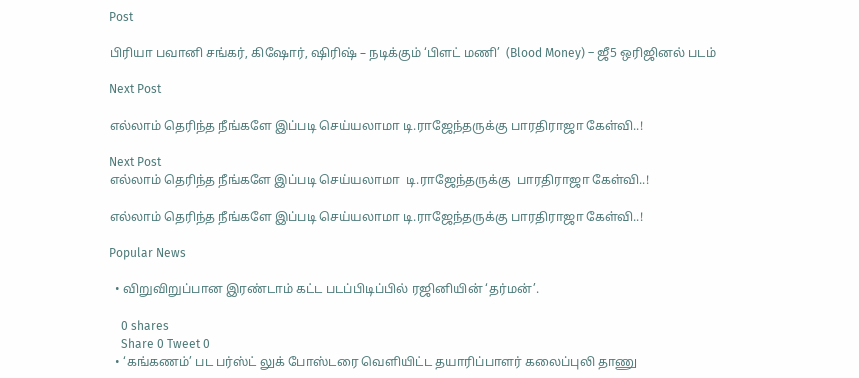Post

பிரியா பவானி சங்கர், கிஷோர், ஷிரிஷ் – நடிக்கும் ‘பிளட் மணி’  (Blood Money) – ஜீ5 ஒரிஜினல் படம்

Next Post

எல்லாம் தெரிந்த நீங்களே இப்படி செய்யலாமா டி.ராஜேந்தருக்கு பாரதிராஜா கேள்வி..!

Next Post
எல்லாம் தெரிந்த நீங்களே இப்படி செய்யலாமா  டி.ராஜேந்தருக்கு  பாரதிராஜா கேள்வி..!

எல்லாம் தெரிந்த நீங்களே இப்படி செய்யலாமா டி.ராஜேந்தருக்கு பாரதிராஜா கேள்வி..!

Popular News

  • விறுவிறுப்பான இரண்டாம் கட்ட படப்பிடிப்பில் ரஜினியின் ‘தர்மன்’.

    0 shares
    Share 0 Tweet 0
  • ‘கங்கணம்’ பட பர்ஸ்ட் லுக் போஸ்டரை வெளியிட்ட தயாரிப்பாளர் கலைப்புலி தாணு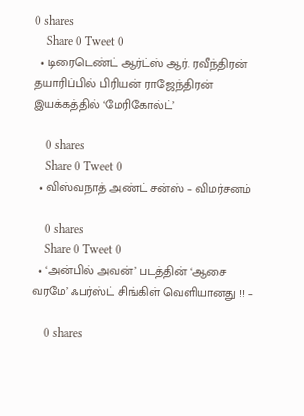0 shares
    Share 0 Tweet 0
  • டிரைடெண்ட் ஆர்ட்ஸ் ஆர். ரவீந்திரன் தயாரிப்பில் பிரியன் ராஜேந்திரன் இயக்கத்தில் ‘மேரிகோல்ட்’

    0 shares
    Share 0 Tweet 0
  • விஸ்வநாத் அண்ட் சன்ஸ் – விமர்சனம்

    0 shares
    Share 0 Tweet 0
  • ‘அன்பில் அவன்’ படத்தின் ‘ஆசை வரமே’ ஃபர்ஸ்ட் சிங்கிள் வெளியானது !! –

    0 shares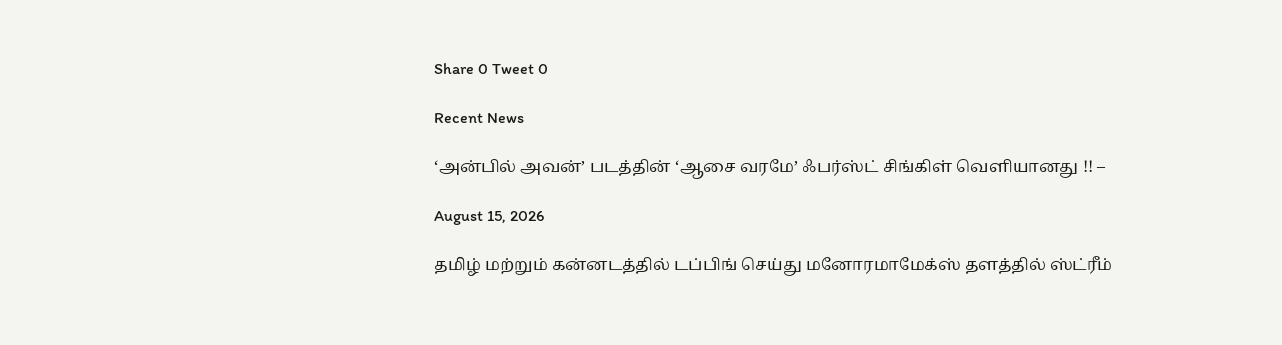Share 0 Tweet 0

Recent News

‘அன்பில் அவன்’ படத்தின் ‘ஆசை வரமே’ ஃபர்ஸ்ட் சிங்கிள் வெளியானது !! –

August 15, 2026

தமிழ் மற்றும் கன்னடத்தில் டப்பிங் செய்து மனோரமாமேக்ஸ் தளத்தில் ஸ்ட்ரீம்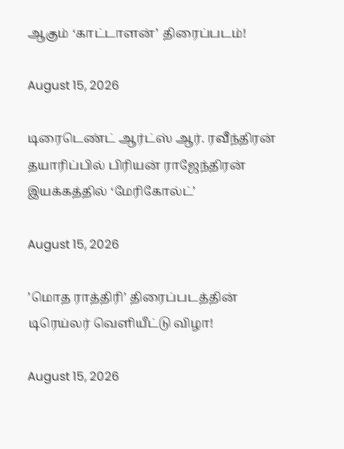ஆகும் ‘காட்டாளன்’ திரைப்படம்!

August 15, 2026

டிரைடெண்ட் ஆர்ட்ஸ் ஆர். ரவீந்திரன் தயாரிப்பில் பிரியன் ராஜேந்திரன் இயக்கத்தில் ‘மேரிகோல்ட்’

August 15, 2026

’மொத ராத்திரி’ திரைப்படத்தின் டிரெய்லர் வெளியீட்டு விழா!

August 15, 2026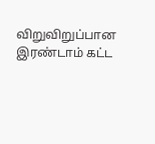விறுவிறுப்பான இரண்டாம் கட்ட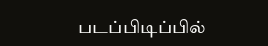படப்பிடிப்பில்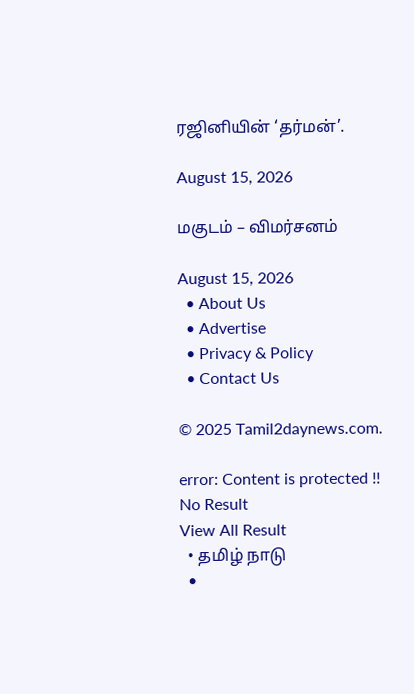ரஜினியின் ‘தர்மன்’.

August 15, 2026

மகுடம் – விமர்சனம்

August 15, 2026
  • About Us
  • Advertise
  • Privacy & Policy
  • Contact Us

© 2025 Tamil2daynews.com.

error: Content is protected !!
No Result
View All Result
  • தமிழ் நாடு
  •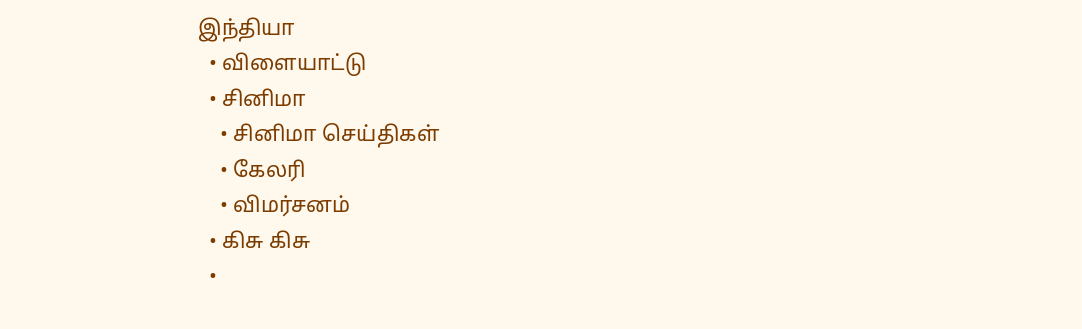இந்தியா
  • விளையாட்டு
  • சினிமா
    • சினிமா செய்திகள்
    • கேலரி
    • விமர்சனம்
  • கிசு கிசு
  •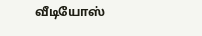வீடியோஸ்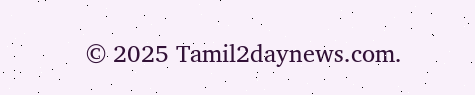© 2025 Tamil2daynews.com.